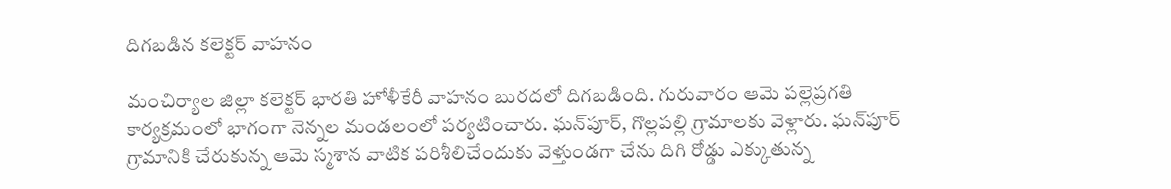దిగ‌బ‌డిన క‌లెక్ట‌ర్ వాహ‌నం

మంచిర్యాల జిల్లా క‌లెక్ట‌ర్ భారతి హోళీకేరీ వాహ‌నం బుర‌ద‌లో దిగ‌బ‌డింది. గురువారం ఆమె ప‌ల్లెప్ర‌గ‌తి కార్య‌క్ర‌మంలో భాగంగా నెన్న‌ల మండ‌లంలో ప‌ర్య‌టించారు. ఘ‌న్‌పూర్‌, గొల్ల‌ప‌ల్లి గ్రామాలకు వెళ్లారు. ఘ‌న్‌పూర్ గ్రామానికి చేరుకున్న ఆమె స్మ‌శాన వాటిక ప‌రిశీలిచేందుకు వెళ్తుండ‌గా చేను దిగి రోడ్డు ఎక్కుతున్న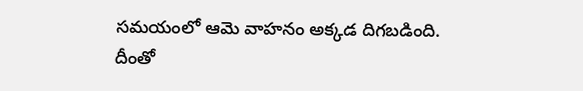స‌మ‌యంలో ఆమె వాహ‌నం అక్క‌డ‌ దిగ‌బడింది. దీంతో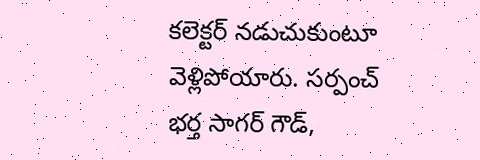క‌లెక్ట‌ర్ న‌డుచుకుంటూ వెళ్లిపోయారు. స‌ర్పంచ్ భ‌ర్త సాగ‌ర్ గౌడ్‌,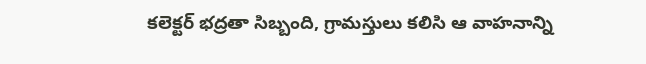క‌లెక్ట‌ర్ భ‌ద్ర‌తా సిబ్బంది, గ్రామ‌స్తులు క‌లిసి ఆ వాహ‌నాన్ని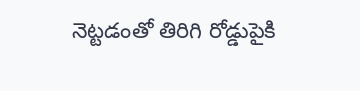నెట్ట‌డంతో తిరిగి రోడ్డుపైకి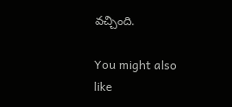వ‌చ్చింది.

You might also like